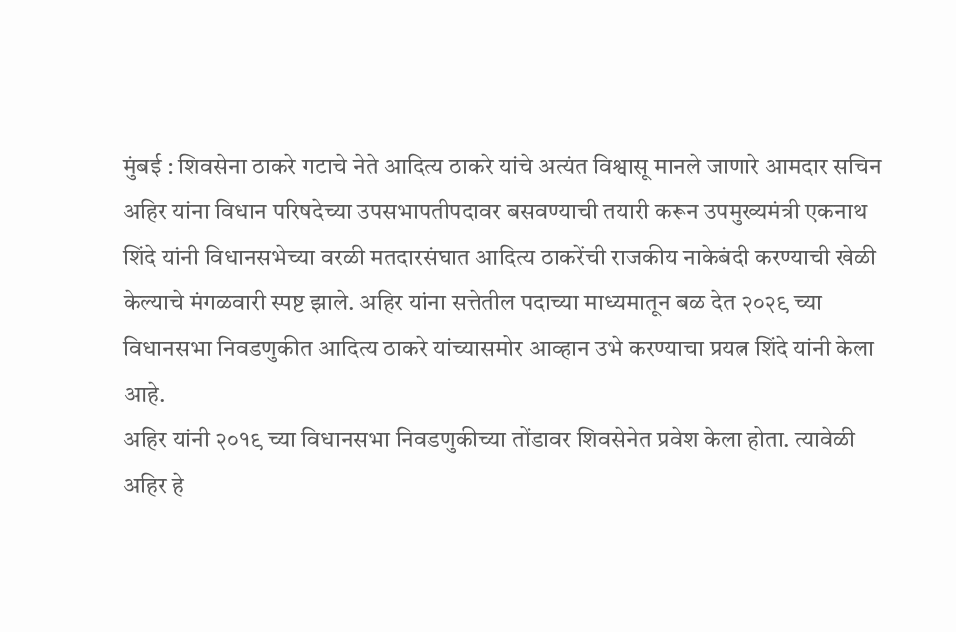मुंबई : शिवसेना ठाकरे गटाचे नेते आदित्य ठाकरे यांचे अत्यंत विश्वासू मानले जाणारे आमदार सचिन अहिर यांना विधान परिषदेच्या उपसभापतीपदावर बसवण्याची तयारी करून उपमुख्यमंत्री एकनाथ शिंदे यांनी विधानसभेच्या वरळी मतदारसंघात आदित्य ठाकरेंची राजकीय नाकेबंदी करण्याची खेळी केल्याचे मंगळवारी स्पष्ट झाले. अहिर यांना सत्तेतील पदाच्या माध्यमातून बळ देत २०२९ च्या विधानसभा निवडणुकीत आदित्य ठाकरे यांच्यासमोर आव्हान उभे करण्याचा प्रयत्न शिंदे यांनी केला आहे.
अहिर यांनी २०१९ च्या विधानसभा निवडणुकीच्या तोंडावर शिवसेनेत प्रवेश केला होता. त्यावेळी अहिर हे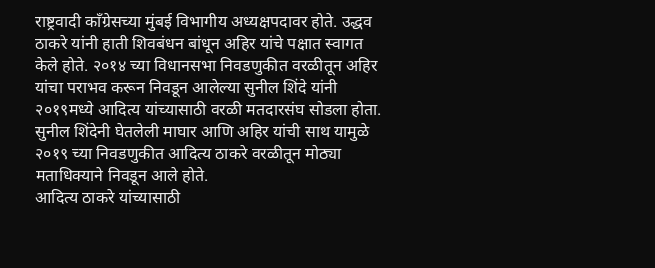राष्ट्रवादी काँग्रेसच्या मुंबई विभागीय अध्यक्षपदावर होते. उद्धव ठाकरे यांनी हाती शिवबंधन बांधून अहिर यांचे पक्षात स्वागत केले होते. २०१४ च्या विधानसभा निवडणुकीत वरळीतून अहिर यांचा पराभव करून निवडून आलेल्या सुनील शिंदे यांनी २०१९मध्ये आदित्य यांच्यासाठी वरळी मतदारसंघ सोडला होता. सुनील शिंदेनी घेतलेली माघार आणि अहिर यांची साथ यामुळे २०१९ च्या निवडणुकीत आदित्य ठाकरे वरळीतून मोठ्या मताधिक्याने निवडून आले होते.
आदित्य ठाकरे यांच्यासाठी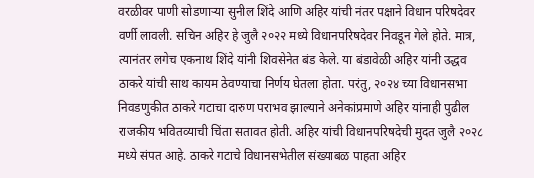वरळीवर पाणी सोडणाऱ्या सुनील शिंदे आणि अहिर यांची नंतर पक्षाने विधान परिषदेवर वर्णी लावली. सचिन अहिर हे जुलै २०२२ मध्ये विधानपरिषदेवर निवडून गेले होते. मात्र, त्यानंतर लगेच एकनाथ शिंदे यांनी शिवसेनेत बंड केले. या बंडावेळी अहिर यांनी उद्धव ठाकरे यांची साथ कायम ठेवण्याचा निर्णय घेतला होता. परंतु, २०२४ च्या विधानसभा निवडणुकीत ठाकरे गटाचा दारुण पराभव झाल्याने अनेकांप्रमाणे अहिर यांनाही पुढील राजकीय भवितव्याची चिंता सतावत होती. अहिर यांची विधानपरिषदेची मुदत जुलै २०२८ मध्ये संपत आहे. ठाकरे गटाचे विधानसभेतील संख्याबळ पाहता अहिर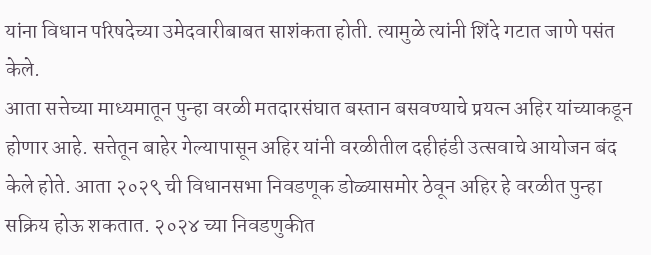यांना विधान परिषदेच्या उमेदवारीबाबत साशंकता होती. त्यामुळे त्यांनी शिंदे गटात जाणे पसंत केले.
आता सत्तेच्या माध्यमातून पुन्हा वरळी मतदारसंघात बस्तान बसवण्याचे प्रयत्न अहिर यांच्याकडून होणार आहे. सत्तेतून बाहेर गेल्यापासून अहिर यांनी वरळीतील दहीहंडी उत्सवाचे आयोजन बंद केले होते. आता २०२९ ची विधानसभा निवडणूक डोळ्यासमोर ठेवून अहिर हे वरळीत पुन्हा सक्रिय होऊ शकतात. २०२४ च्या निवडणुकीत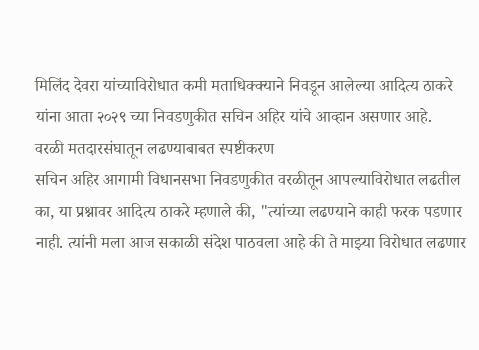मिलिंद देवरा यांच्याविरोधात कमी मताधिक्क्याने निवडून आलेल्या आदित्य ठाकरे यांना आता २०२९ च्या निवडणुकीत सचिन अहिर यांचे आव्हान असणार आहे.
वरळी मतदारसंघातून लढण्याबाबत स्पष्टीकरण
सचिन अहिर आगामी विधानसभा निवडणुकीत वरळीतून आपल्याविरोधात लढतील का, या प्रश्नावर आदित्य ठाकरे म्हणाले की, "त्यांच्या लढण्याने काही फरक पडणार नाही. त्यांनी मला आज सकाळी संदेश पाठवला आहे की ते माझ्या विरोधात लढणार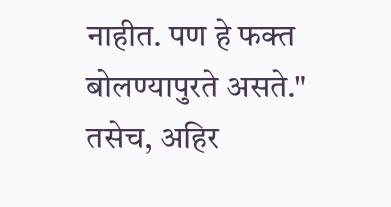नाहीत. पण हे फक्त बोलण्यापुरते असते." तसेच, अहिर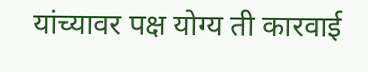यांच्यावर पक्ष योग्य ती कारवाई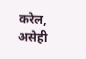करेल, असेही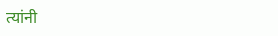त्यांनी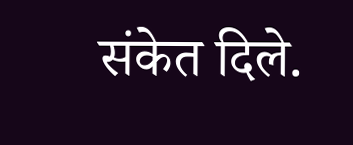संकेत दिले.